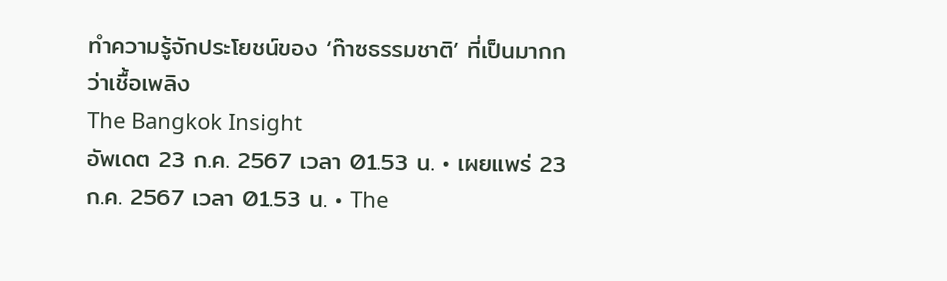ทำความรู้จักประโยชน์ของ ‘ก๊าซธรรมชาติ’ ที่เป็นมากกว่าเชื้อเพลิง
The Bangkok Insight
อัพเดต 23 ก.ค. 2567 เวลา 01.53 น. • เผยแพร่ 23 ก.ค. 2567 เวลา 01.53 น. • The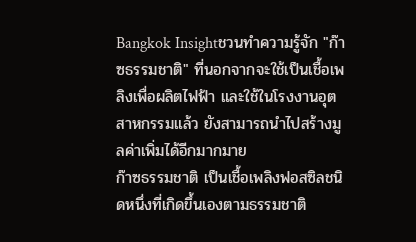Bangkok Insightชวนทำความรู้จัก "ก๊าซธรรมชาติ" ที่นอกจากจะใช้เป็นเชื้อเพลิงเพื่อผลิตไฟฟ้า และใช้ในโรงงานอุตสาหกรรมแล้ว ยังสามารถนำไปสร้างมูลค่าเพิ่มได้อีกมากมาย
ก๊าซธรรมชาติ เป็นเชื้อเพลิงฟอสซิลชนิดหนึ่งที่เกิดขึ้นเองตามธรรมชาติ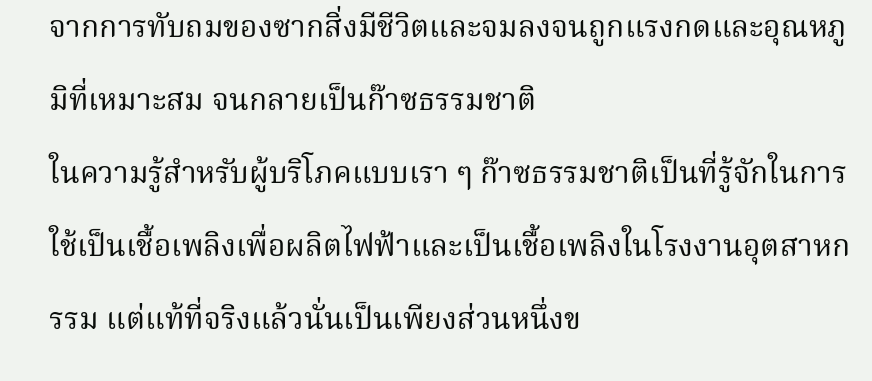จากการทับถมของซากสิ่งมีชีวิตและจมลงจนถูกแรงกดและอุณหภูมิที่เหมาะสม จนกลายเป็นก๊าซธรรมชาติ
ในความรู้สำหรับผู้บริโภคแบบเรา ๆ ก๊าซธรรมชาติเป็นที่รู้จักในการใช้เป็นเชื้อเพลิงเพื่อผลิตไฟฟ้าและเป็นเชื้อเพลิงในโรงงานอุตสาหกรรม แต่แท้ที่จริงแล้วนั่นเป็นเพียงส่วนหนึ่งข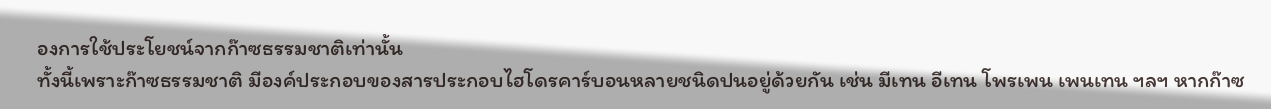องการใช้ประโยชน์จากก๊าซธรรมชาติเท่านั้น
ทั้งนี้เพราะก๊าซธรรมชาติ มีองค์ประกอบของสารประกอบไฮโดรคาร์บอนหลายชนิดปนอยู่ด้วยกัน เช่น มีเทน อีเทน โพรเพน เพนเทน ฯลฯ หากก๊าซ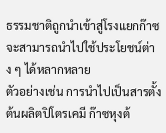ธรรมชาติถูกนำเข้าสู่โรงแยกก๊าซ จะสามารถนำไปใช้ประโยชน์ต่าง ๆ ได้หลากหลาย
ตัวอย่างเช่น การนำไปเป็นสารตั้งต้นผลิตปิโตรเคมี ก๊าซหุงต้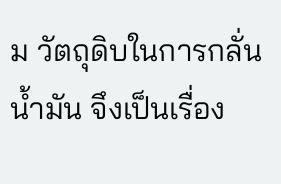ม วัตถุดิบในการกลั่นน้ำมัน จึงเป็นเรื่อง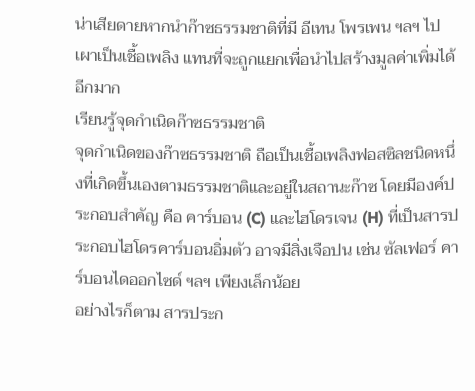น่าเสียดายหากนำก๊าซธรรมชาติที่มี อีเทน โพรเพน ฯลฯ ไปเผาเป็นเชื้อเพลิง แทนที่จะถูกแยกเพื่อนำไปสร้างมูลค่าเพิ่มได้อีกมาก
เรียนรู้จุดกำเนิดก๊าซธรรมชาติ
จุดกำเนิดของก๊าซธรรมชาติ ถือเป็นเชื้อเพลิงฟอสซิลชนิดหนึ่งที่เกิดขึ้นเองตามธรรมชาติและอยู่ในสถานะก๊าซ โดยมีองค์ประกอบสำคัญ คือ คาร์บอน (C) และไฮโดรเจน (H) ที่เป็นสารประกอบไฮโดรคาร์บอนอิ่มตัว อาจมีสิ่งเจือปน เช่น ซัลเฟอร์ คาร์บอนไดออกไซด์ ฯลฯ เพียงเล็กน้อย
อย่างไรก็ตาม สารประก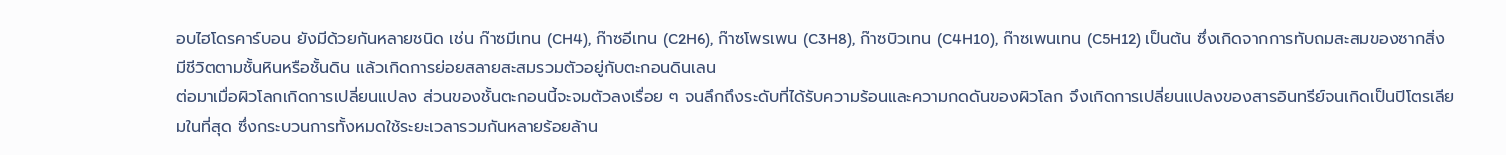อบไฮโดรคาร์บอน ยังมีด้วยกันหลายชนิด เช่น ก๊าซมีเทน (CH4), ก๊าซอีเทน (C2H6), ก๊าซโพรเพน (C3H8), ก๊าซบิวเทน (C4H10), ก๊าซเพนเทน (C5H12) เป็นต้น ซึ่งเกิดจากการทับถมสะสมของซากสิ่งมีชีวิตตามชั้นหินหรือชั้นดิน แล้วเกิดการย่อยสลายสะสมรวมตัวอยู่กับตะกอนดินเลน
ต่อมาเมื่อผิวโลกเกิดการเปลี่ยนแปลง ส่วนของชั้นตะกอนนี้จะจมตัวลงเรื่อย ๆ จนลึกถึงระดับที่ได้รับความร้อนและความกดดันของผิวโลก จึงเกิดการเปลี่ยนแปลงของสารอินทรีย์จนเกิดเป็นปิโตรเลียมในที่สุด ซึ่งกระบวนการทั้งหมดใช้ระยะเวลารวมกันหลายร้อยล้าน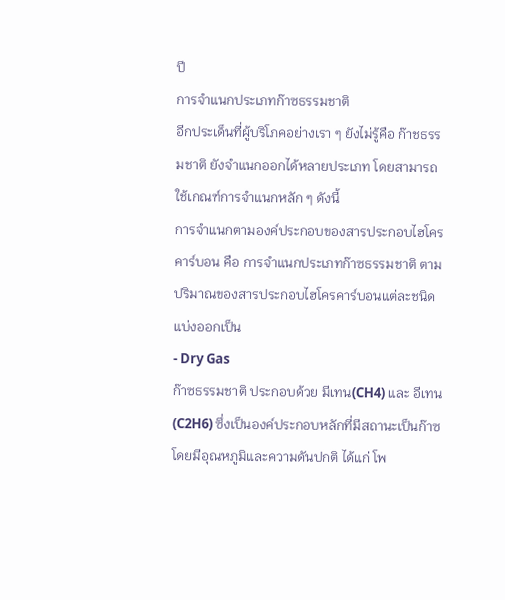ปี
การจำแนกประเภทก๊าซธรรมชาติ
อีกประเด็นที่ผู้บริโภคอย่างเรา ๆ ยังไม่รู้คือ ก๊าชธรรมชาติ ยังจำแนกออกได้หลายประเภท โดยสามารถใช้เกณฑ์การจำแนกหลัก ๆ ดังนี้
การจำแนกตามองค์ประกอบของสารประกอบไฮโครคาร์บอน คือ การจำแนกประเภทก๊าซธรรมชาติ ตามปริมาณของสารประกอบไฮโครคาร์บอนแต่ละชนิด แบ่งออกเป็น
- Dry Gas
ก๊าซธรรมชาติ ประกอบด้วย มีเทน(CH4) และ อีเทน(C2H6) ซึ่งเป็นองค์ประกอบหลักที่มีสถานะเป็นก๊าซ โดยมีอุณหภูมิและความดันปกติ ได้แก่ โพ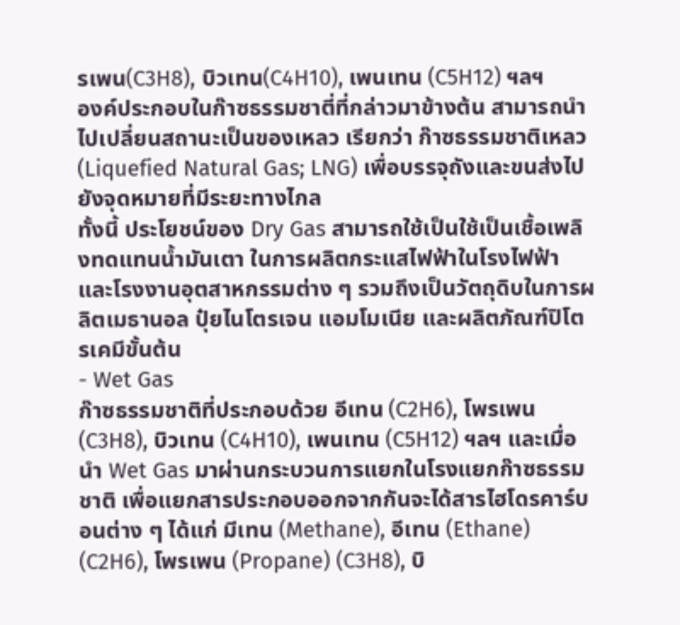รเพน(C3H8), บิวเทน(C4H10), เพนเทน (C5H12) ฯลฯ
องค์ประกอบในก๊าซธรรมชาตี่ที่กล่าวมาข้างต้น สามารถนำไปเปลี่ยนสถานะเป็นของเหลว เรียกว่า ก๊าซธรรมชาติเหลว (Liquefied Natural Gas; LNG) เพื่อบรรจุถังและขนส่งไปยังจุดหมายที่มีระยะทางไกล
ทั้งนี้ ประโยชน์ของ Dry Gas สามารถใช้เป็นใช้เป็นเชื้อเพลิงทดแทนน้ำมันเตา ในการผลิตกระแสไฟฟ้าในโรงไฟฟ้า และโรงงานอุตสาหกรรมต่าง ๆ รวมถึงเป็นวัตถุดิบในการผลิตเมธานอล ปุ๋ยไนโตรเจน แอมโมเนีย และผลิตภัณฑ์ปิโตรเคมีขั้นต้น
- Wet Gas
ก๊าซธรรมชาติที่ประกอบด้วย อีเทน (C2H6), โพรเพน (C3H8), บิวเทน (C4H10), เพนเทน (C5H12) ฯลฯ และเมื่อนำ Wet Gas มาผ่านกระบวนการแยกในโรงแยกก๊าซธรรมชาติ เพื่อแยกสารประกอบออกจากกันจะได้สารไฮโดรคาร์บอนต่าง ๆ ได้แก่ มีเทน (Methane), อีเทน (Ethane) (C2H6), โพรเพน (Propane) (C3H8), บิ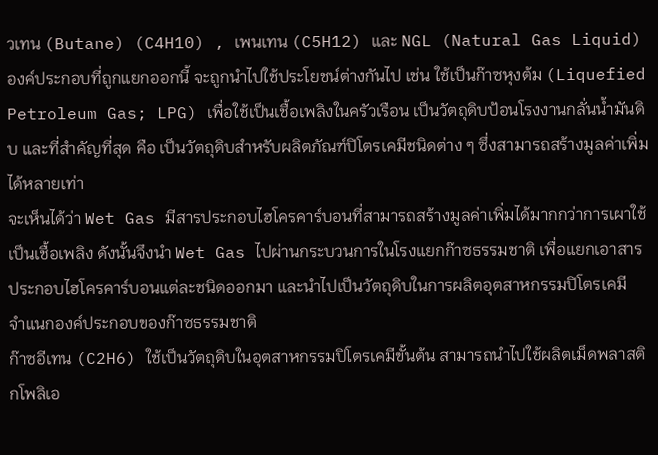วเทน (Butane) (C4H10) , เพนเทน (C5H12) และ NGL (Natural Gas Liquid)
องค์ประกอบที่ถูกแยกออกนี้ จะถูกนำไปใช้ประโยชน์ต่างกันไป เช่น ใช้เป็นก๊าซหุงต้ม (Liquefied Petroleum Gas; LPG) เพื่อใช้เป็นเชื้อเพลิงในครัวเรือน เป็นวัตถุดิบป้อนโรงงานกลั่นน้ำมันดิบ และที่สำคัญที่สุด คือ เป็นวัตถุดิบสำหรับผลิตภัณฑ์ปิโตรเคมีชนิดต่าง ๆ ซึ่งสามารถสร้างมูลค่าเพิ่มได้หลายเท่า
จะเห็นได้ว่า Wet Gas มีสารประกอบไฮโครคาร์บอนที่สามารถสร้างมูลค่าเพิ่มได้มากกว่าการเผาใช้เป็นเชื้อเพลิง ดังนั้นจึงนำ Wet Gas ไปผ่านกระบวนการในโรงแยกก๊าซธรรมชาติ เพื่อแยกเอาสารประกอบไฮโครคาร์บอนแต่ละชนิดออกมา และนำไปเป็นวัตถุดิบในการผลิตอุตสาหกรรมปิโตรเคมี
จำแนกองค์ประกอบของก๊าซธรรมชาติ
ก๊าซอีเทน (C2H6) ใช้เป็นวัตถุดิบในอุตสาหกรรมปิโตรเคมีขั้นต้น สามารถนำไปใช้ผลิตเม็ดพลาสติกโพลิเอ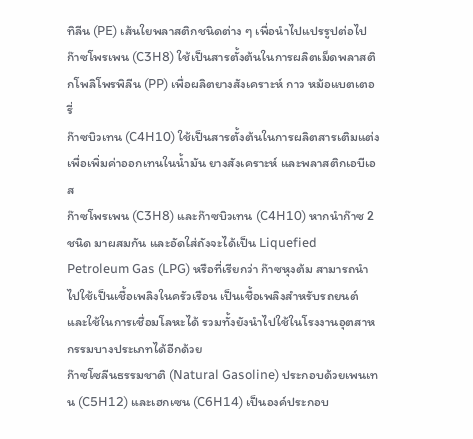ทิลีน (PE) เส้นใยพลาสติกชนิดต่าง ๆ เพื่อนำไปแปรรูปต่อไป
ก๊าซโพรเพน (C3H8) ใช้เป็นสารตั้งต้นในการผลิตเม็ดพลาสติกโพลิโพรพิลีน (PP) เพื่อผลิตยางสังเคราะห์ กาว หม้อแบตเตอรี่
ก๊าซบิวเทน (C4H10) ใช้เป็นสารตั้งต้นในการผลิตสารเติมแต่ง เพื่อเพิ่มค่าออกเทนในน้ำมัน ยางสังเคราะห์ และพลาสติกเอบีเอส
ก๊าซโพรเพน (C3H8) และก๊าซบิวเทน (C4H10) หากนำก๊าซ 2 ชนิด มาผสมกัน และอัดใส่ถังจะได้เป็น Liquefied Petroleum Gas (LPG) หรือที่เรียกว่า ก๊าซหุงต้ม สามารถนำไปใช้เป็นเชื้อเพลิงในครัวเรือน เป็นเชื้อเพลิงสำหรับรถยนต์ และใช้ในการเชื่อมโลหะได้ รวมทั้งยังนำไปใช้ในโรงงานอุตสาหกรรมบางประเภทได้อีกด้วย
ก๊าซโซลีนธรรมชาติ (Natural Gasoline) ประกอบด้วยเพนเทน (C5H12) และเฮกเซน (C6H14) เป็นองค์ประกอบ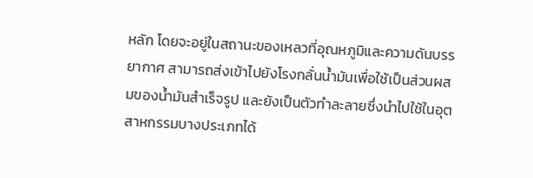หลัก โดยจะอยู่ในสถานะของเหลวที่อุณหภูมิและความดันบรรยากาศ สามารถส่งเข้าไปยังโรงกลั่นน้ำมันเพื่อใช้เป็นส่วนผสมของน้ำมันสำเร็จรูป และยังเป็นตัวทำละลายซึ่งนำไปใช้ในอุตสาหกรรมบางประเภทได้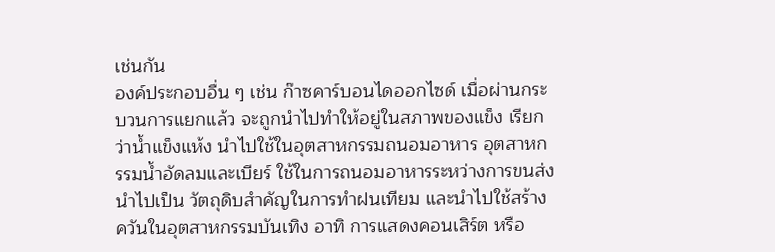เช่นกัน
องค์ประกอบอื่น ๆ เช่น ก๊าซคาร์บอนไดออกไซด์ เมื่อผ่านกระบวนการแยกแล้ว จะถูกนำไปทำให้อยู่ในสภาพของแข็ง เรียกว่าน้ำแข็งแห้ง นำไปใช้ในอุตสาหกรรมถนอมอาหาร อุตสาหกรรมน้ำอัดลมและเบียร์ ใช้ในการถนอมอาหารระหว่างการขนส่ง นำไปเป็น วัตถุดิบสำคัญในการทำฝนเทียม และนำไปใช้สร้างควันในอุตสาหกรรมบันเทิง อาทิ การแสดงคอนเสิร์ต หรือ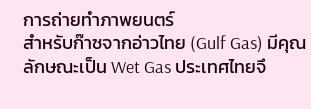การถ่ายทำภาพยนตร์
สำหรับก๊าซจากอ่าวไทย (Gulf Gas) มีคุณลักษณะเป็น Wet Gas ประเทศไทยจึ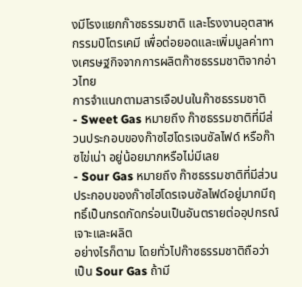งมีโรงแยกก๊าซธรรมชาติ และโรงงานอุตสาหกรรมปิโตรเคมี เพื่อต่อยอดและเพิ่มมูลค่าทางเศรษฐกิจจากการผลิตก๊าซธรรมชาติจากอ่าวไทย
การจำแนกตามสารเจือปนในก๊าซธรรมชาติ
- Sweet Gas หมายถึง ก๊าซธรรมชาติที่มีส่วนประกอบของก๊าซไฮโดรเจนซัลไฟด์ หรือก๊าซไข่เน่า อยู่น้อยมากหรือไม่มีเลย
- Sour Gas หมายถึง ก๊าซธรรมชาติที่มีส่วนประกอบของก๊าซไฮโดรเจนซัลไฟด์อยู่มากมีฤทธิ์เป็นกรดกัดกร่อนเป็นอันตรายต่ออุปกรณ์เจาะและผลิต
อย่างไรก็ตาม โดยทั่วไปก๊าซธรรมชาติถือว่าเป็น Sour Gas ถ้ามี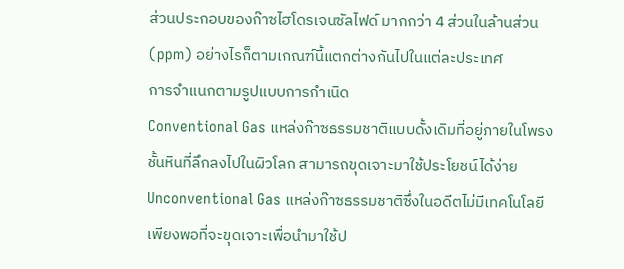ส่วนประกอบของก๊าซไฮโดรเจนซัลไฟด์ มากกว่า 4 ส่วนในล้านส่วน (ppm) อย่างไรก็ตามเกณฑ์นี้แตกต่างกันไปในแต่ละประเทศ
การจำแนกตามรูปแบบการกำเนิด
Conventional Gas แหล่งก๊าซธรรมชาติแบบดั้งเดิมที่อยู่ภายในโพรงชั้นหินที่ลึกลงไปในผิวโลก สามารถขุดเจาะมาใช้ประโยชน์ได้ง่าย
Unconventional Gas แหล่งก๊าซธรรมชาติซึ่งในอดีตไม่มีเทคโนโลยีเพียงพอที่จะขุดเจาะเพื่อนำมาใช้ป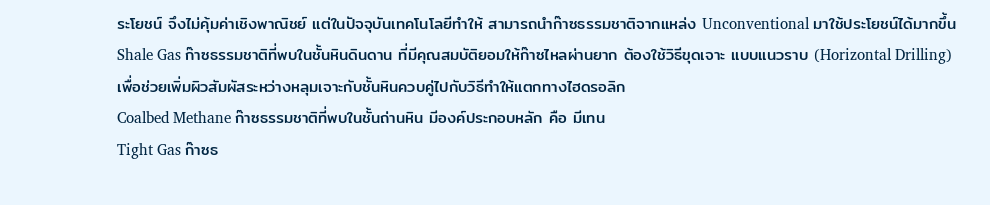ระโยชน์ จึงไม่คุ้มค่าเชิงพาณิชย์ แต่ในปัจจุบันเทคโนโลยีทำให้ สามารถนำก๊าซธรรมชาติจากแหล่ง Unconventional มาใช้ประโยชน์ได้มากขึ้น
Shale Gas ก๊าซธรรมชาติที่พบในชั้นหินดินดาน ที่มีคุณสมบัติยอมให้ก๊าซไหลผ่านยาก ต้องใช้วิธีขุดเจาะ แบบแนวราบ (Horizontal Drilling) เพื่อช่วยเพิ่มผิวสัมผัสระหว่างหลุมเจาะกับชั้นหินควบคู่ไปกับวิธีทำให้แตกทางไฮดรอลิก
Coalbed Methane ก๊าซธรรมชาติที่พบในชั้นถ่านหิน มีองค์ประกอบหลัก คือ มีเทน
Tight Gas ก๊าซธ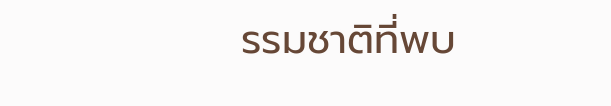รรมชาติที่พบ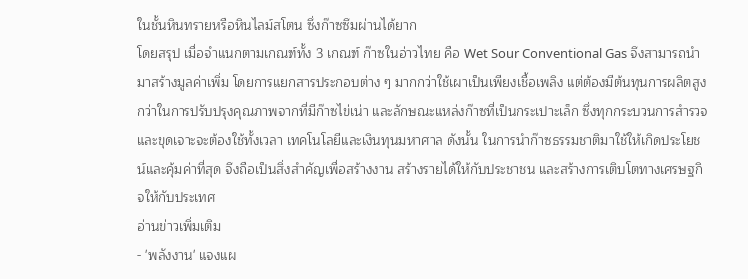ในชั้นหินทรายหรือหินไลม์สโตน ซึ่งก๊าซซึมผ่านได้ยาก
โดยสรุป เมื่อจำแนกตามเกณฑ์ทั้ง 3 เกณฑ์ ก๊าซในอ่าวไทย คือ Wet Sour Conventional Gas จึงสามารถนำมาสร้างมูลค่าเพิ่ม โดยการแยกสารประกอบต่าง ๆ มากกว่าใช้เผาเป็นเพียงเชื้อเพลิง แต่ต้องมีต้นทุนการผลิตสูงกว่าในการปรับปรุงคุณภาพจากที่มีก๊าซไข่เน่า และลักษณะแหล่งก๊าซที่เป็นกระเปาะเล็ก ซึ่งทุกกระบวนการสำรวจและขุดเจาะจะต้องใช้ทั้งเวลา เทคโนโลยีและเงินทุนมหาศาล ดังนั้น ในการนำก๊าซธรรมชาติมาใช้ให้เกิดประโยชน์และคุ้มค่าที่สุด จึงถือเป็นสิ่งสำคัญเพื่อสร้างงาน สร้างรายได้ให้กับประชาชน และสร้างการเติบโตทางเศรษฐกิจให้กับประเทศ
อ่านข่าวเพิ่มเติม
- 'พลังงาน' แจงแผ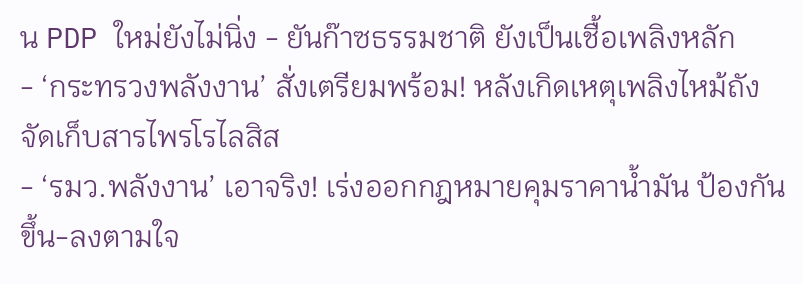น PDP ใหม่ยังไม่นิ่ง - ยันก๊าซธรรมชาติ ยังเป็นเชื้อเพลิงหลัก
- ‘กระทรวงพลังงาน’ สั่งเตรียมพร้อม! หลังเกิดเหตุเพลิงไหม้ถังจัดเก็บสารไพรโรไลสิส
- ‘รมว.พลังงาน’ เอาจริง! เร่งออกกฎหมายคุมราคาน้ำมัน ป้องกันขึ้น-ลงตามใจ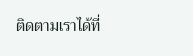ติดตามเราได้ที่